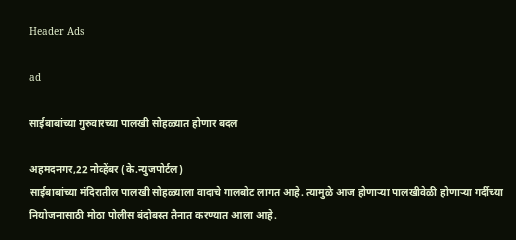Header Ads

ad

साईबाबांच्या गुरुवारच्या पालखी सोहळ्यात होणार बदल

अहमदनगर,22 नोव्हेंबर (के.न्युजपोर्टल)
साईबाबांच्या मंदिरातील पालखी सोहळ्याला वादाचे गालबोट लागत आहे. त्यामुळे आज होणार्‍या पालखीवेळी होणार्‍या गर्दीच्या नियोजनासाठी मोठा पोलीस बंदोबस्त तैनात करण्यात आला आहे.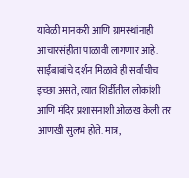यावेळी मानकरी आणि ग्रामस्थांनाही आचारसंहीता पाळावी लागणार आहे.
साईंबाबांचे दर्शन मिळावे ही सर्वांचीच इच्छा असते, त्यात शिर्डीतील लोकांशी आणि मंदिर प्रशासनाशी ओळख केली तर आणखी सुलभ होते. मात्र,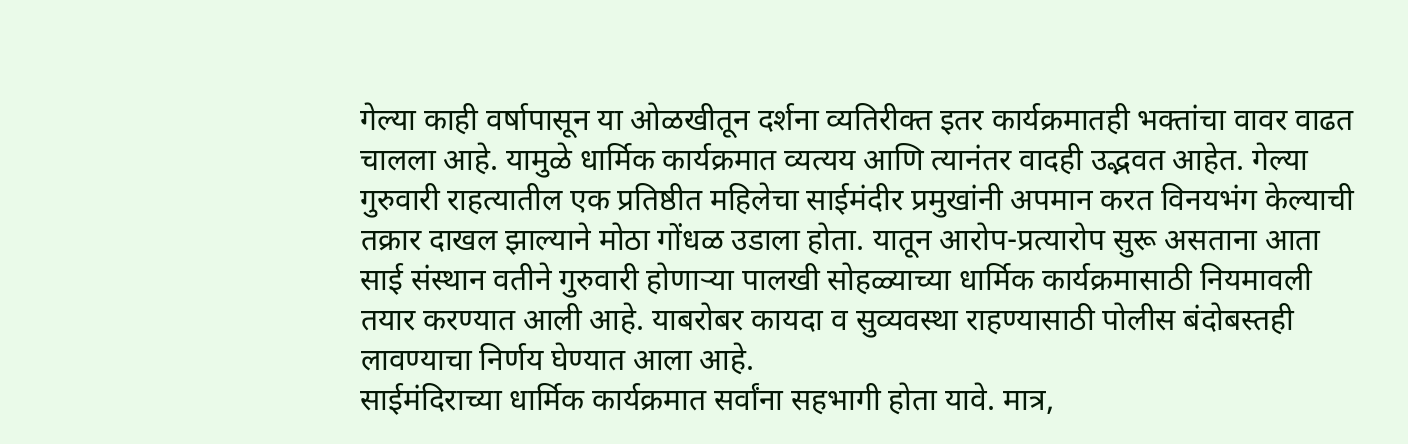गेल्या काही वर्षापासून या ओळखीतून दर्शना व्यतिरीक्त इतर कार्यक्रमातही भक्तांचा वावर वाढत चालला आहे. यामुळे धार्मिक कार्यक्रमात व्यत्यय आणि त्यानंतर वादही उद्भवत आहेत. गेल्या गुरुवारी राहत्यातील एक प्रतिष्ठीत महिलेचा साईमंदीर प्रमुखांनी अपमान करत विनयभंग केल्याची तक्रार दाखल झाल्याने मोठा गोंधळ उडाला होता. यातून आरोप-प्रत्यारोप सुरू असताना आता साई संस्थान वतीने गुरुवारी होणार्‍या पालखी सोहळ्याच्या धार्मिक कार्यक्रमासाठी नियमावली तयार करण्यात आली आहे. याबरोबर कायदा व सुव्यवस्था राहण्यासाठी पोलीस बंदोबस्तही लावण्याचा निर्णय घेण्यात आला आहे.
साईमंदिराच्या धार्मिक कार्यक्रमात सर्वांना सहभागी होता यावे. मात्र,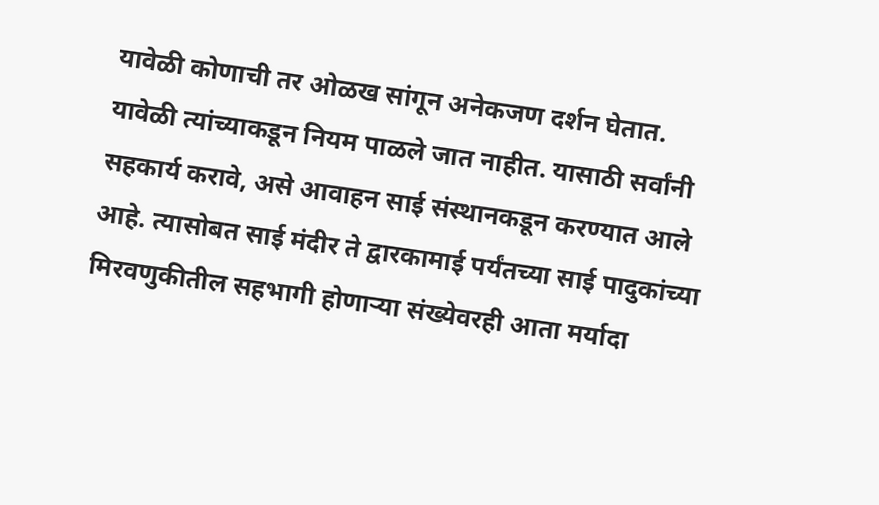यावेळी कोणाची तर ओळख सांगून अनेकजण दर्शन घेतात. यावेळी त्यांच्याकडून नियम पाळले जात नाहीत. यासाठी सर्वांनी सहकार्य करावे, असे आवाहन साई संस्थानकडून करण्यात आले आहे. त्यासोबत साई मंदीर ते द्वारकामाई पर्यंतच्या साई पादुकांच्या मिरवणुकीतील सहभागी होणार्‍या संख्येवरही आता मर्यादा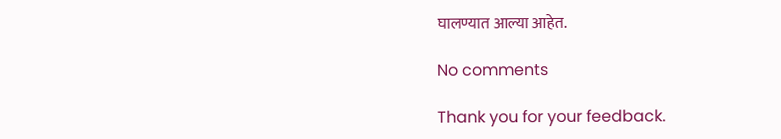घालण्यात आल्या आहेत.

No comments

Thank you for your feedback.